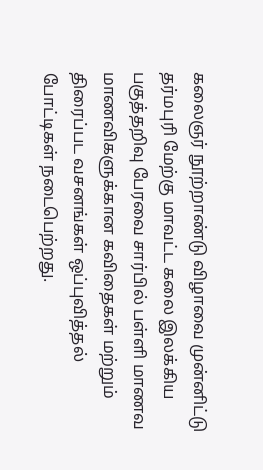கலைஞர் நூற்றாண்டு விழாவை முன்னிட்டு தர்மபுரி மேற்கு மாவட்ட கலை இலக்கிய பகுத்தறிவு பேரவை சார்பில் பள்ளி மாணவ மாணவிகளுக்கான கவிதைகள் மற்றும் திரைப்பட வசனங்கள் ஒப்புவித்தல் போட்டிகள் நடைபெற்றது.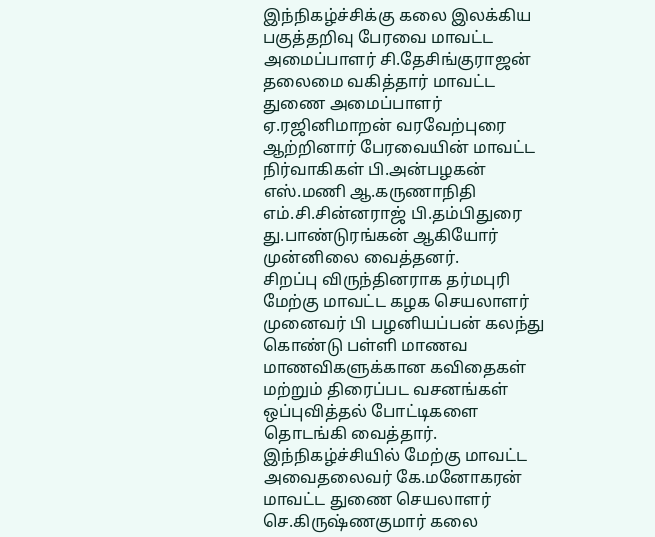இந்நிகழ்ச்சிக்கு கலை இலக்கிய பகுத்தறிவு பேரவை மாவட்ட அமைப்பாளர் சி.தேசிங்குராஜன் தலைமை வகித்தார் மாவட்ட துணை அமைப்பாளர் ஏ.ரஜினிமாறன் வரவேற்புரை ஆற்றினார் பேரவையின் மாவட்ட நிர்வாகிகள் பி.அன்பழகன் எஸ்.மணி ஆ.கருணாநிதி எம்.சி.சின்னராஜ் பி.தம்பிதுரை து.பாண்டுரங்கன் ஆகியோர் முன்னிலை வைத்தனர்.
சிறப்பு விருந்தினராக தர்மபுரி மேற்கு மாவட்ட கழக செயலாளர் முனைவர் பி பழனியப்பன் கலந்து கொண்டு பள்ளி மாணவ மாணவிகளுக்கான கவிதைகள் மற்றும் திரைப்பட வசனங்கள் ஒப்புவித்தல் போட்டிகளை தொடங்கி வைத்தார்.
இந்நிகழ்ச்சியில் மேற்கு மாவட்ட அவைதலைவர் கே.மனோகரன் மாவட்ட துணை செயலாளர் செ.கிருஷ்ணகுமார் கலை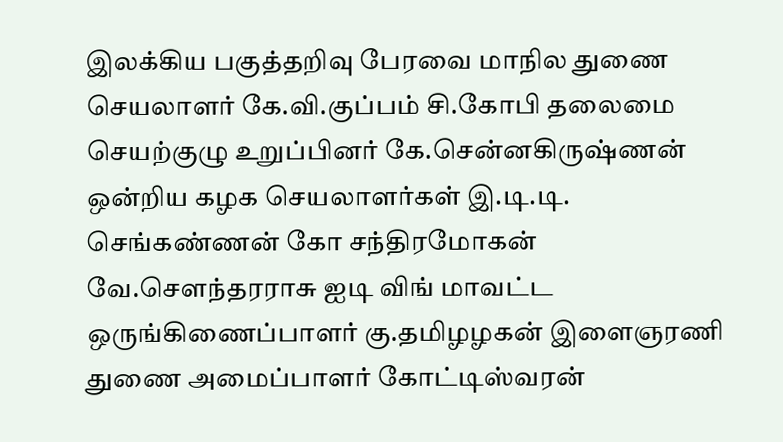இலக்கிய பகுத்தறிவு பேரவை மாநில துணை செயலாளர் கே.வி.குப்பம் சி.கோபி தலைமை செயற்குழு உறுப்பினர் கே.சென்னகிருஷ்ணன் ஒன்றிய கழக செயலாளர்கள் இ.டி.டி. செங்கண்ணன் கோ சந்திரமோகன் வே.சௌந்தரராசு ஐடி விங் மாவட்ட ஒருங்கிணைப்பாளர் கு.தமிழழகன் இளைஞரணி துணை அமைப்பாளர் கோட்டிஸ்வரன்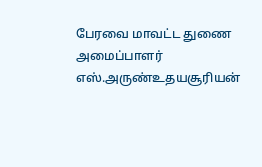பேரவை மாவட்ட துணை அமைப்பாளர் எஸ்.அருண்உதயசூரியன்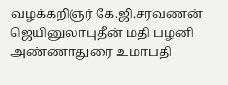வழக்கறிஞர் கே.ஜி.சரவணன் ஜெயினுலாபுதீன் மதி பழனி அண்ணாதுரை உமாபதி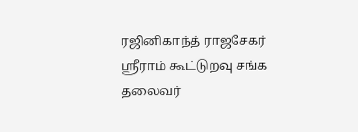ரஜினிகாந்த் ராஜசேகர் ஸ்ரீராம் கூட்டுறவு சங்க தலைவர்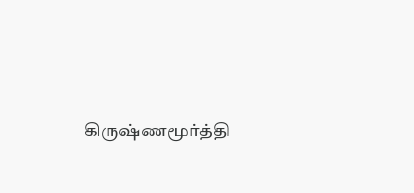கிருஷ்ணமூர்த்தி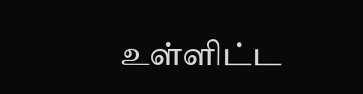உள்ளிட்ட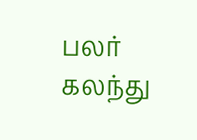பலர் கலந்து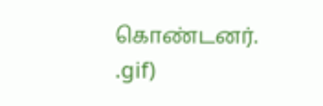கொண்டனர்.
.gif)